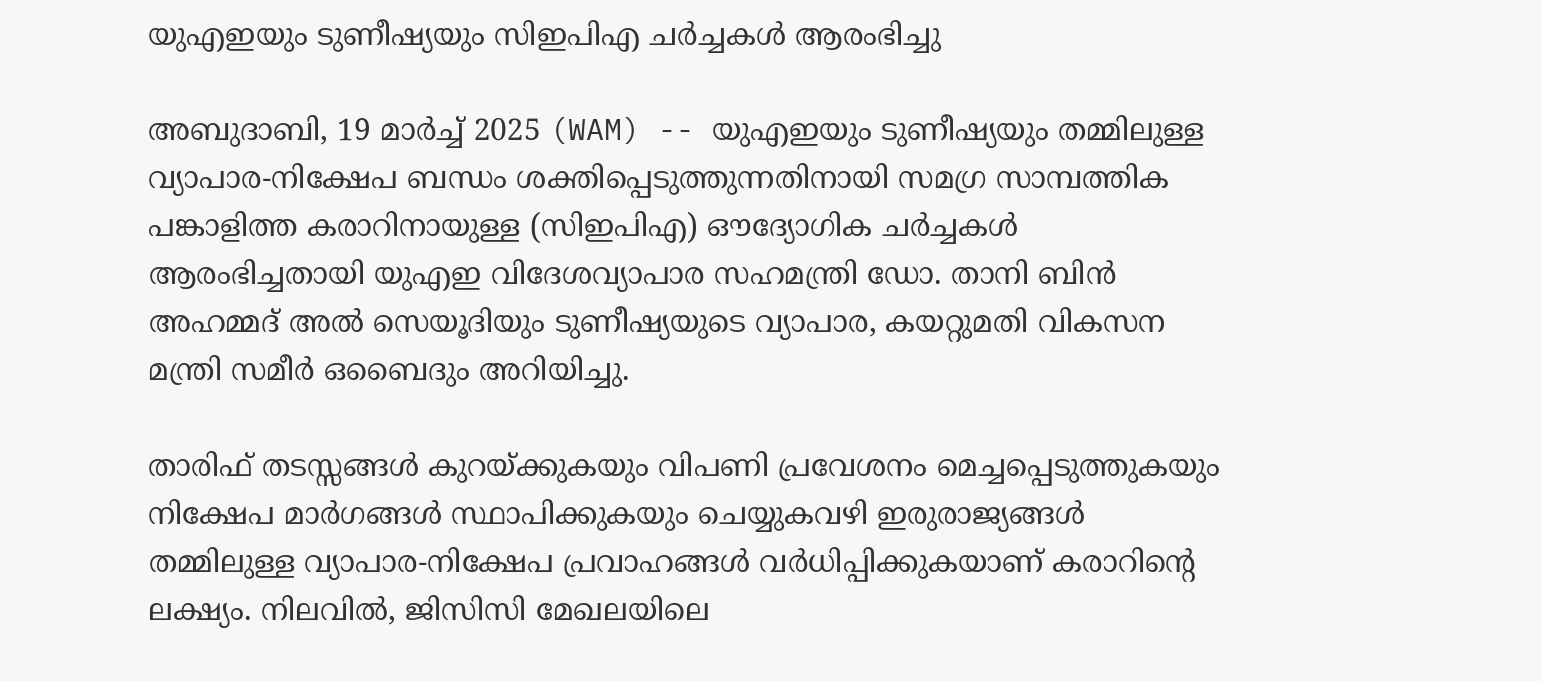യുഎഇയും ടുണീഷ്യയും സിഇപിഎ ചർച്ചകൾ ആരംഭിച്ചു

അബുദാബി, 19 മാർച്ച് 2025 (WAM) -- യുഎഇയും ടുണീഷ്യയും തമ്മിലുള്ള വ്യാപാര-നിക്ഷേപ ബന്ധം ശക്തിപ്പെടുത്തുന്നതിനായി സമഗ്ര സാമ്പത്തിക പങ്കാളിത്ത കരാറിനായുള്ള (സിഇപിഎ) ഔദ്യോഗിക ചർച്ചകൾ ആരംഭിച്ചതായി യുഎഇ വിദേശവ്യാപാര സഹമന്ത്രി ഡോ. താനി ബിൻ അഹമ്മദ് അൽ സെയൂദിയും ടുണീഷ്യയുടെ വ്യാപാര, കയറ്റുമതി വികസന മന്ത്രി സമീർ ഒബൈദും അറിയിച്ചു.

താരിഫ് തടസ്സങ്ങൾ കുറയ്ക്കുകയും വിപണി പ്രവേശനം മെച്ചപ്പെടുത്തുകയും നിക്ഷേപ മാർഗങ്ങൾ സ്ഥാപിക്കുകയും ചെയ്യുകവഴി ഇരുരാജ്യങ്ങൾ തമ്മിലുള്ള വ്യാപാര-നിക്ഷേപ പ്രവാഹങ്ങൾ വർധിപ്പിക്കുകയാണ് കരാറിന്റെ ലക്ഷ്യം. നിലവിൽ, ജിസിസി മേഖലയിലെ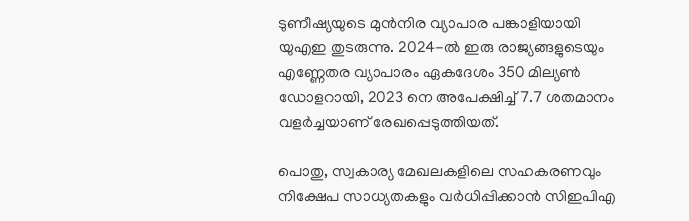ടുണീഷ്യയുടെ മുൻനിര വ്യാപാര പങ്കാളിയായി യുഎഇ തുടരുന്നു. 2024-ൽ ഇരു രാജ്യങ്ങളുടെയും എണ്ണേതര വ്യാപാരം ഏകദേശം 350 മില്യൺ ഡോളറായി, 2023 നെ അപേക്ഷിച്ച് 7.7 ശതമാനം വളർച്ചയാണ് രേഖപ്പെടുത്തിയത്.

പൊതു, സ്വകാര്യ മേഖലകളിലെ സഹകരണവും നിക്ഷേപ സാധ്യതകളും വർധിപ്പിക്കാൻ സിഇപിഎ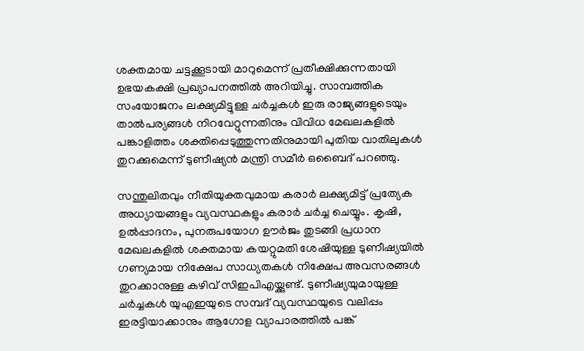ശക്തമായ ചട്ടക്കൂടായി മാറുമെന്ന് പ്രതീക്ഷിക്കുന്നതായി ഉഭയകക്ഷി പ്രഖ്യാപനത്തിൽ അറിയിച്ചു. സാമ്പത്തിക സംയോജനം ലക്ഷ്യമിട്ടുള്ള ചർച്ചകൾ ഇരു രാജ്യങ്ങളുടെയും താൽപര്യങ്ങൾ നിറവേറ്റുന്നതിനും വിവിധ മേഖലകളിൽ പങ്കാളിത്തം ശക്തിപ്പെടുത്തുന്നതിനുമായി പുതിയ വാതിലുകൾ തുറക്കുമെന്ന് ടുണീഷ്യൻ മന്ത്രി സമീർ ഒബൈദ് പറഞ്ഞു.

സന്തുലിതവും നീതിയുക്തവുമായ കരാർ ലക്ഷ്യമിട്ട് പ്രത്യേക അധ്യായങ്ങളും വ്യവസ്ഥകളും കരാർ ചർച്ച ചെയ്യും. കൃഷി, ഉൽപ്പാദനം, പുനരുപയോഗ ഊർജം തുടങ്ങി പ്രധാന മേഖലകളിൽ ശക്തമായ കയറ്റുമതി ശേഷിയുള്ള ടുണീഷ്യയിൽ ഗണ്യമായ നിക്ഷേപ സാധ്യതകൾ നിക്ഷേപ അവസരങ്ങൾ തുറക്കാനുള്ള കഴിവ് സിഇപിഎയ്ക്കുണ്ട്. ടുണീഷ്യയുമായുള്ള ചർച്ചകൾ യുഎഇയുടെ സമ്പദ് വ്യവസ്ഥയുടെ വലിപ്പം ഇരട്ടിയാക്കാനും ആഗോള വ്യാപാരത്തിൽ പങ്ക്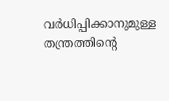വർധിപ്പിക്കാനുമുള്ള തന്ത്രത്തിന്റെ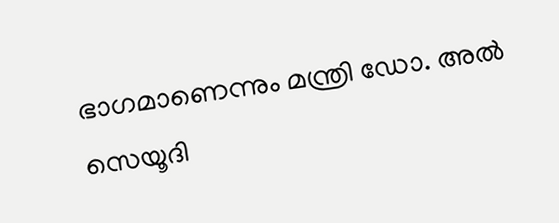ഭാഗമാണെന്നും മന്ത്രി ഡോ. അൽ സെയൂദി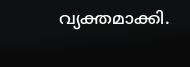വ്യക്തമാക്കി.